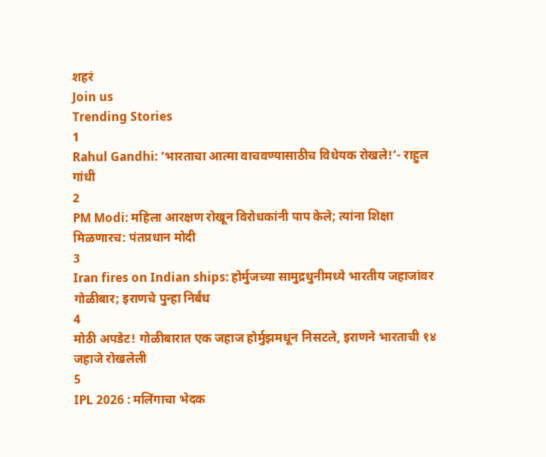शहरं
Join us
Trending Stories
1
Rahul Gandhi: ‘भारताचा आत्मा वाचवण्यासाठीच विधेयक रोखले!’- राहुल गांधी
2
PM Modi: महिला आरक्षण रोखून विरोधकांनी पाप केले; त्यांना शिक्षा मिळणारच: पंतप्रधान मोदी
3
Iran fires on Indian ships: होर्मुजच्या सामुद्रधुनीमध्ये भारतीय जहाजांवर गोळीबार; इराणचे पुन्हा निर्बंध
4
मोठी अपडेट! गोळीबारात एक जहाज होर्मुझमधून निसटले, इराणने भारताची १४ जहाजे रोखलेली
5
IPL 2026 : मलिंगाचा भेदक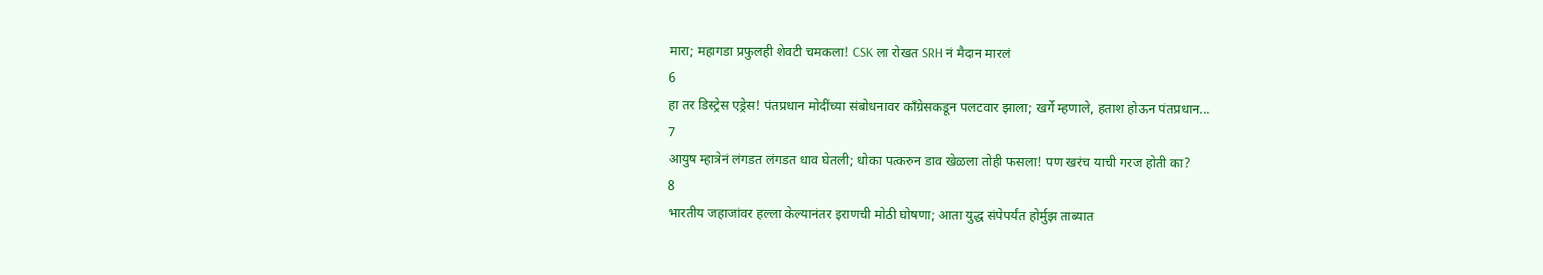मारा; महागडा प्रफुलही शेवटी चमकला! CSK ला रोखत SRH नं मैदान मारलं
6
हा तर डिस्ट्रेस एड्रेस! पंतप्रधान मोदींच्या संबोधनावर काँग्रेसकडून पलटवार झाला; खर्गे म्हणाले, हताश होऊन पंतप्रधान...
7
आयुष म्हात्रेनं लंगडत लंगडत धाव घेतली; धोका पत्करुन डाव खेळला तोही फसला! पण खरंच याची गरज होती का?
8
भारतीय जहाजांवर हल्ला केल्यानंतर इराणची मोठी घोषणा; आता युद्ध संपेपर्यंत होर्मुझ ताब्यात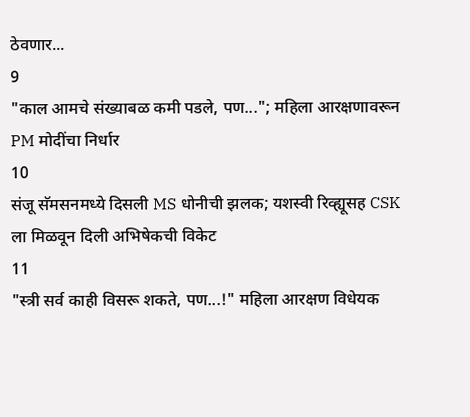ठेवणार...
9
"काल आमचे संख्याबळ कमी पडले, पण..."; महिला आरक्षणावरून PM मोदींचा निर्धार
10
संजू सॅमसनमध्ये दिसली MS धोनीची झलक; यशस्वी रिव्ह्यूसह CSK ला मिळवून दिली अभिषेकची विकेट
11
"स्त्री सर्व काही विसरू शकते, पण...!" महिला आरक्षण विधेयक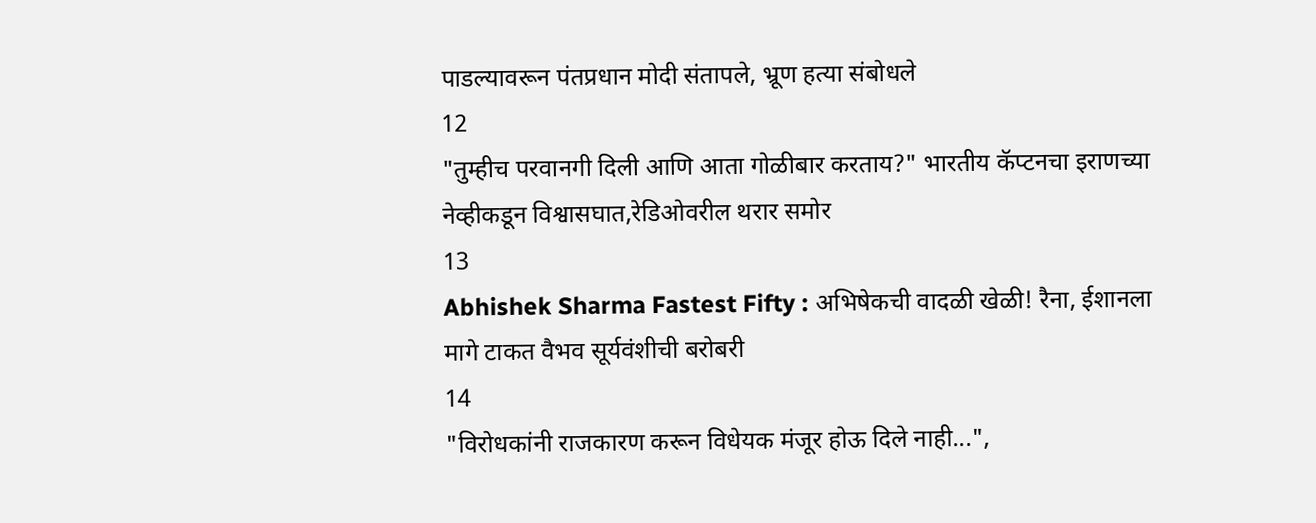पाडल्यावरून पंतप्रधान मोदी संतापले, भ्रूण हत्या संबोधले
12
"तुम्हीच परवानगी दिली आणि आता गोळीबार करताय?" भारतीय कॅप्टनचा इराणच्या नेव्हीकडून विश्वासघात,रेडिओवरील थरार समोर
13
Abhishek Sharma Fastest Fifty : अभिषेकची वादळी खेळी! रैना, ईशानला मागे टाकत वैभव सूर्यवंशीची बरोबरी
14
"विरोधकांनी राजकारण करून विधेयक मंजूर होऊ दिले नाही...",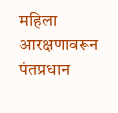महिला आरक्षणावरून पंतप्रधान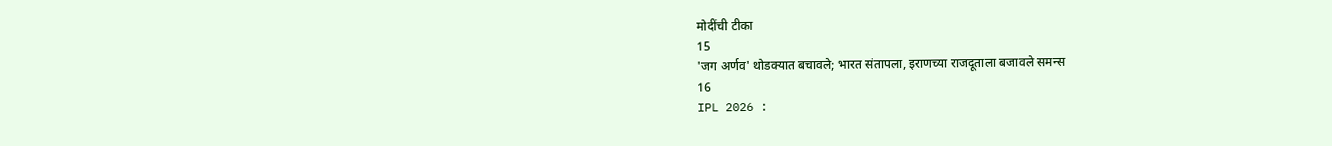मोदींची टीका
15
'जग अर्णव' थोडक्यात बचावले; भारत संतापला, इराणच्या राजदूताला बजावले समन्स
16
IPL 2026 :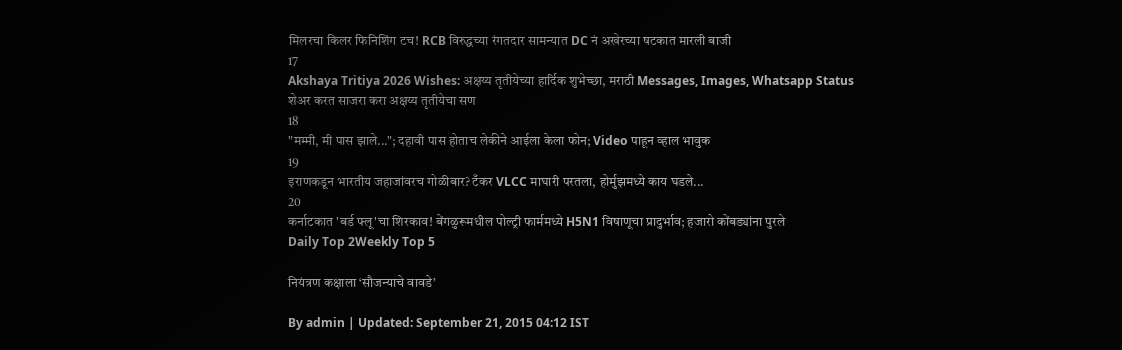मिलरचा किलर फिनिशिंग टच! RCB विरुद्धच्या रंगतदार सामन्यात DC नं अखेरच्या षटकात मारली बाजी
17
Akshaya Tritiya 2026 Wishes: अक्षय्य तृतीयेच्या हार्दिक शुभेच्छा, मराठी Messages, Images, Whatsapp Status शेअर करत साजरा करा अक्षय्य तृतीयेचा सण
18
"मम्मी, मी पास झाले..."; दहावी पास होताच लेकीने आईला केला फोन; Video पाहून व्हाल भावुक
19
इराणकडून भारतीय जहाजांवरच गोळीबार? टँकर VLCC माघारी परतला, होर्मुझमध्ये काय घडले...
20
कर्नाटकात 'बर्ड फ्लू'चा शिरकाव! बेंगळुरूमधील पोल्ट्री फार्ममध्ये H5N1 विषाणूचा प्रादुर्भाव; हजारो कोंबड्यांना पुरले
Daily Top 2Weekly Top 5

नियंत्रण कक्षाला ‘सौजन्याचे वावडे’

By admin | Updated: September 21, 2015 04:12 IST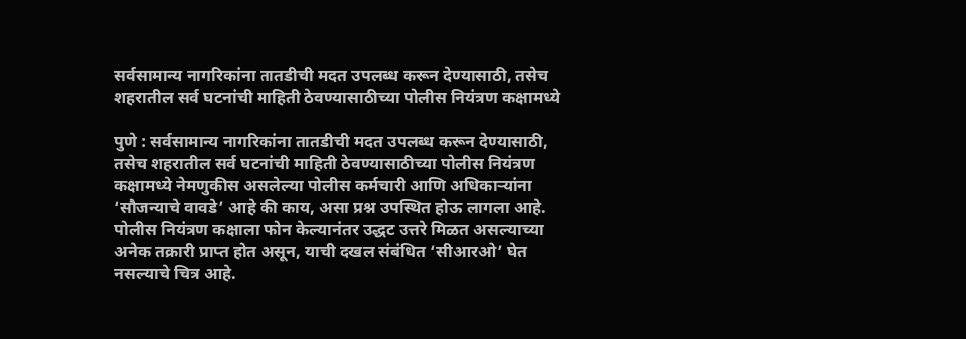सर्वसामान्य नागरिकांना तातडीची मदत उपलब्ध करून देण्यासाठी, तसेच शहरातील सर्व घटनांची माहिती ठेवण्यासाठीच्या पोलीस नियंत्रण कक्षामध्ये

पुणे : सर्वसामान्य नागरिकांना तातडीची मदत उपलब्ध करून देण्यासाठी, तसेच शहरातील सर्व घटनांची माहिती ठेवण्यासाठीच्या पोलीस नियंत्रण कक्षामध्ये नेमणुकीस असलेल्या पोलीस कर्मचारी आणि अधिकाऱ्यांना ‘सौजन्याचे वावडे’ आहे की काय, असा प्रश्न उपस्थित होऊ लागला आहे. पोलीस नियंत्रण कक्षाला फोन केल्यानंतर उद्धट उत्तरे मिळत असल्याच्या अनेक तक्रारी प्राप्त होत असून, याची दखल संबंधित ‘सीआरओ’ घेत नसल्याचे चित्र आहे.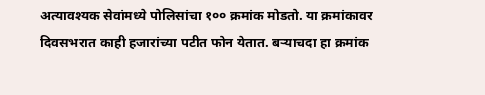अत्यावश्यक सेवांमध्ये पोलिसांचा १०० क्रमांक मोडतो. या क्रमांकावर दिवसभरात काही हजारांच्या पटीत फोन येतात. बऱ्याचदा हा क्रमांक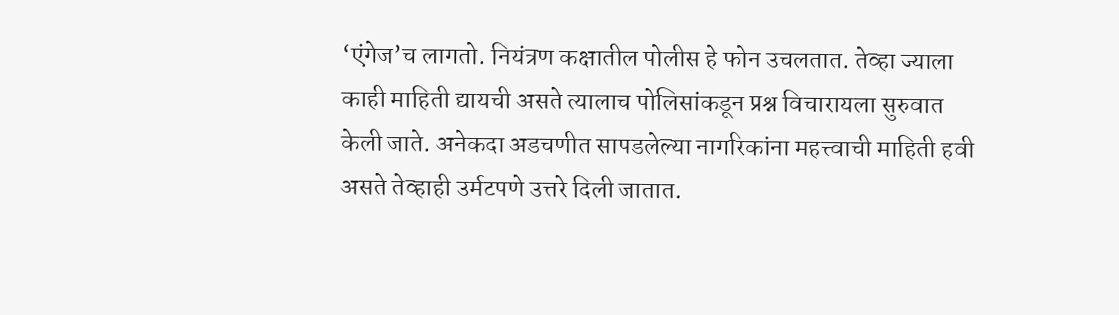‘एंगेज’च लागतो. नियंत्रण कक्षातील पोलीस हे फोन उचलतात. तेव्हा ज्याला काही माहिती द्यायची असते त्यालाच पोलिसांकडून प्रश्न विचारायला सुरुवात केली जाते. अनेकदा अडचणीत सापडलेल्या नागरिकांना महत्त्वाची माहिती हवी असते तेव्हाही उर्मटपणे उत्तरे दिली जातात.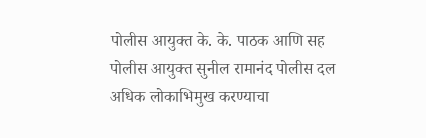पोलीस आयुक्त के. के. पाठक आणि सह पोलीस आयुक्त सुनील रामानंद पोलीस दल अधिक लोकाभिमुख करण्याचा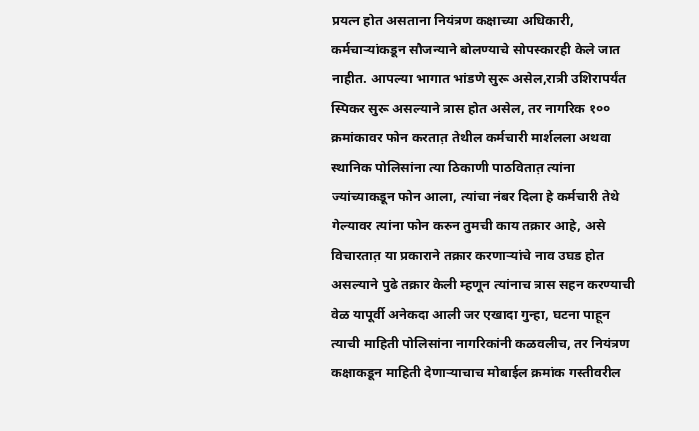प्रयत्न होत असताना नियंत्रण कक्षाच्या अधिकारी, कर्मचाऱ्यांकडून सौजन्याने बोलण्याचे सोपस्कारही केले जात नाहीत. आपल्या भागात भांडणे सुरू असेल,रात्री उशिरापर्यंत स्पिकर सुरू असल्याने त्रास होत असेल, तर नागरिक १०० क्रमांकावर फोन करतात़ तेथील कर्मचारी मार्शलला अथवा स्थानिक पोलिसांना त्या ठिकाणी पाठवितात़ त्यांना ज्यांच्याकडून फोन आला, त्यांचा नंबर दिला हे कर्मचारी तेथे गेल्यावर त्यांना फोन करुन तुमची काय तक्रार आहे, असे विचारतात़ या प्रकाराने तक्रार करणाऱ्यांचे नाव उघड होत असल्याने पुढे तक्रार केली म्हणून त्यांनाच त्रास सहन करण्याची वेळ यापूर्वी अनेकदा आली जर एखादा गुन्हा, घटना पाहून त्याची माहिती पोलिसांना नागरिकांनी कळवलीच, तर नियंत्रण कक्षाकडून माहिती देणाऱ्याचाच मोबाईल क्रमांक गस्तीवरील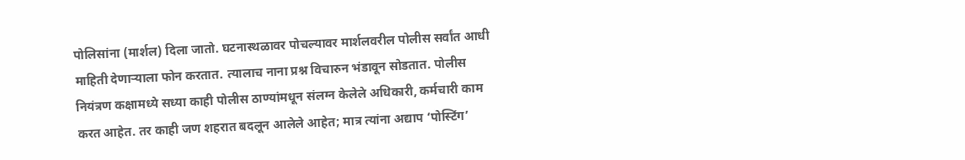पोलिसांना (मार्शल) दिला जातो. घटनास्थळावर पोचल्यावर मार्शलवरील पोलीस सर्वांत आधी माहिती देणाऱ्याला फोन करतात. त्यालाच नाना प्रश्न विचारुन भंडावून सोडतात. पोलीस नियंत्रण कक्षामध्ये सध्या काही पोलीस ठाण्यांमधून संलग्न केलेले अधिकारी, कर्मचारी काम करत आहेत. तर काही जण शहरात बदलून आलेले आहेत; मात्र त्यांना अद्याप ‘पोस्टिंग’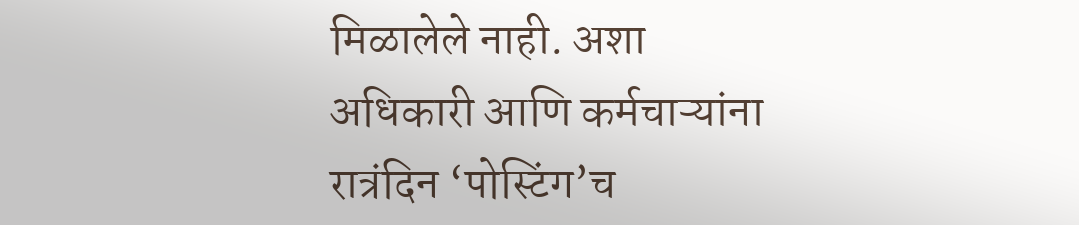मिळालेले नाही. अशा अधिकारी आणि कर्मचाऱ्यांना रात्रंदिन ‘पोस्टिंग’च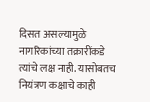दिसत असल्यामुळे नागरिकांच्या तक्रारींकडे त्यांचे लक्ष नाही. यासोबतच नियंत्रण कक्षाचे काही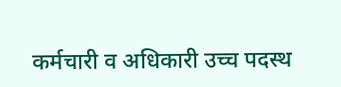कर्मचारी व अधिकारी उच्च पदस्थ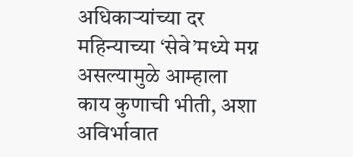अधिकाऱ्यांच्या दर महिन्याच्या ‘सेवे’मध्ये मग्न असल्यामुळे आम्हाला काय कुणाची भीती, अशा अविर्भावात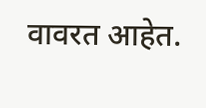वावरत आहेत.